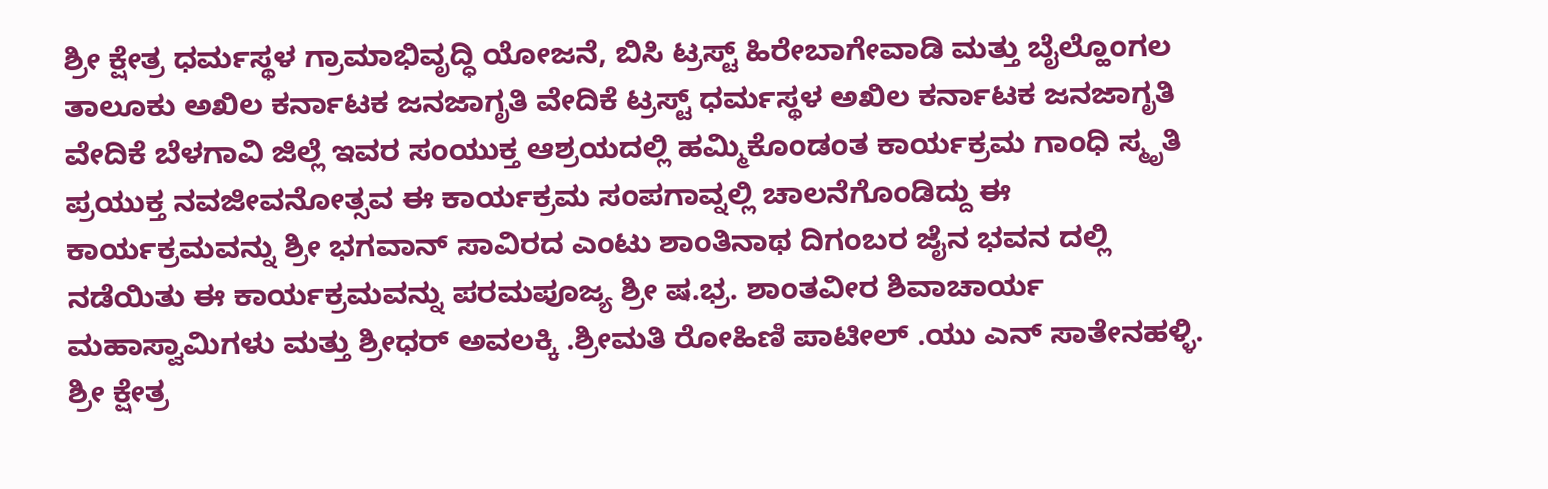ಶ್ರೀ ಕ್ಷೇತ್ರ ಧರ್ಮಸ್ಥಳ ಗ್ರಾಮಾಭಿವೃದ್ಧಿ ಯೋಜನೆ, ಬಿಸಿ ಟ್ರಸ್ಟ್ ಹಿರೇಬಾಗೇವಾಡಿ ಮತ್ತು ಬೈಲ್ಹೊಂಗಲ ತಾಲೂಕು ಅಖಿಲ ಕರ್ನಾಟಕ ಜನಜಾಗೃತಿ ವೇದಿಕೆ ಟ್ರಸ್ಟ್ ಧರ್ಮಸ್ಥಳ ಅಖಿಲ ಕರ್ನಾಟಕ ಜನಜಾಗೃತಿ ವೇದಿಕೆ ಬೆಳಗಾವಿ ಜಿಲ್ಲೆ ಇವರ ಸಂಯುಕ್ತ ಆಶ್ರಯದಲ್ಲಿ ಹಮ್ಮಿಕೊಂಡಂತ ಕಾರ್ಯಕ್ರಮ ಗಾಂಧಿ ಸ್ಮೃತಿ ಪ್ರಯುಕ್ತ ನವಜೀವನೋತ್ಸವ ಈ ಕಾರ್ಯಕ್ರಮ ಸಂಪಗಾವ್ನಲ್ಲಿ ಚಾಲನೆಗೊಂಡಿದ್ದು ಈ ಕಾರ್ಯಕ್ರಮವನ್ನು ಶ್ರೀ ಭಗವಾನ್ ಸಾವಿರದ ಎಂಟು ಶಾಂತಿನಾಥ ದಿಗಂಬರ ಜೈನ ಭವನ ದಲ್ಲಿ ನಡೆಯಿತು ಈ ಕಾರ್ಯಕ್ರಮವನ್ನು ಪರಮಪೂಜ್ಯ ಶ್ರೀ ಷ.ಭ್ರ. ಶಾಂತವೀರ ಶಿವಾಚಾರ್ಯ ಮಹಾಸ್ವಾಮಿಗಳು ಮತ್ತು ಶ್ರೀಧರ್ ಅವಲಕ್ಕಿ .ಶ್ರೀಮತಿ ರೋಹಿಣಿ ಪಾಟೀಲ್ .ಯು ಎನ್ ಸಾತೇನಹಳ್ಳಿ. ಶ್ರೀ ಕ್ಷೇತ್ರ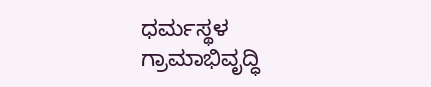ಧರ್ಮಸ್ಥಳ ಗ್ರಾಮಾಭಿವೃದ್ಧಿ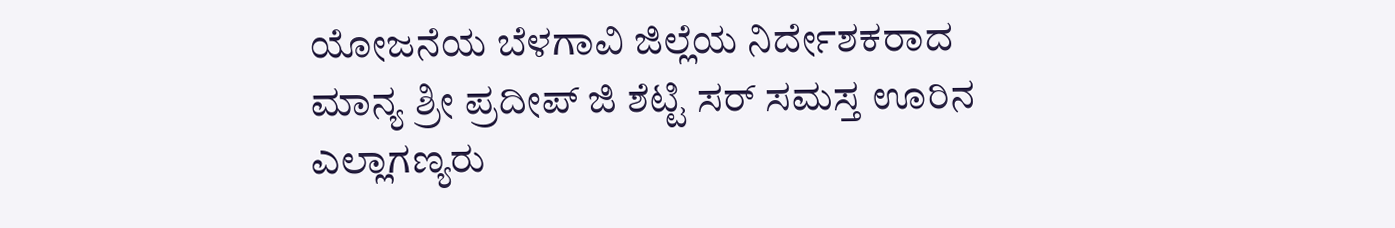ಯೋಜನೆಯ ಬೆಳಗಾವಿ ಜಿಲ್ಲೆಯ ನಿರ್ದೇಶಕರಾದ ಮಾನ್ಯ ಶ್ರೀ ಪ್ರದೀಪ್ ಜಿ ಶೆಟ್ಟಿ ಸರ್ ಸಮಸ್ತ ಊರಿನ ಎಲ್ಲಾಗಣ್ಯರು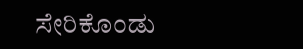ಸೇರಿಕೊಂಡು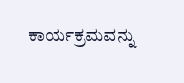ಕಾರ್ಯಕ್ರಮವನ್ನು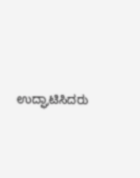ಉದ್ಘಾಟಿಸಿದರು